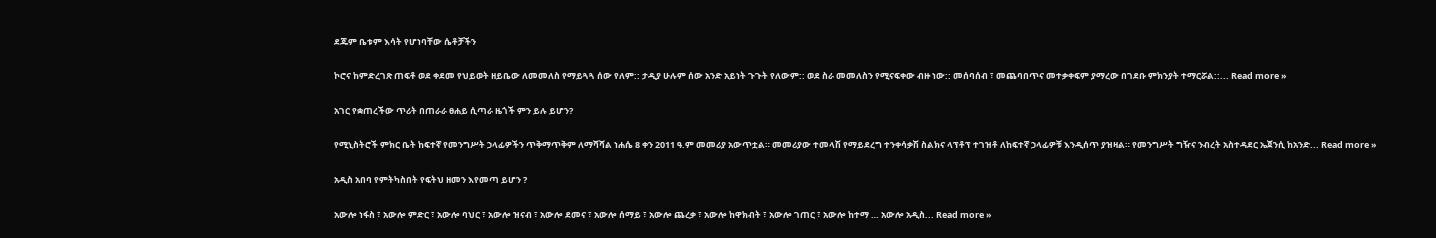ደጁም ቤቱም እሳት የሆነባቸው ሴቶቻችን

ኮሮና ከምድረገጽ ጠፍቶ ወደ ቀደመ የህይወት ዘይቤው ለመመለስ የማይጓጓ ሰው የለም:: ታዲያ ሁሉም ሰው አንድ አይነት ጉጉት የለውም:: ወደ ስራ መመለስን የሚናፍቀው ብዙ ነው:: መሰባሰብ ፣ መጨባበጥና መተቃቀፍም ያማረው በገደቡ ምክንያት ተማርሯል::... Read more »

አገር የቋጠረችው ጥሪት በጠራራ ፀሐይ ሲጣራ ዜጎች ምን ይሉ ይሆን?

የሚኒስትሮች ምክር ቤት ከፍተኛ የመንግሥት ኃላፊዎችን ጥቅማጥቅም ለማሻሻል ነሐሴ 8 ቀን 2011 ዓ.ም መመሪያ አውጥቷል። መመሪያው ተመላሽ የማይደረግ ተንቀሳቃሽ ስልክና ላፕቶፕ ተገዝቶ ለከፍተኛ ኃላፊዎቹ እንዲሰጥ ያዝዛል። የመንግሥት ግዥና ንብረት አስተዳደር ኤጀንሲ ከአንድ... Read more »

አዲስ አበባ የምትካስበት የፍትህ ዘመን እየመጣ ይሆን ?

አውሎ ነፋስ ፣ አውሎ ምድር ፣ አውሎ ባህር ፣ አውሎ ዝናብ ፣ አውሎ ደመና ፣ አውሎ ሰማይ ፣ አውሎ ጨረቃ ፣ አውሎ ከዋክብት ፣ አውሎ ገጠር ፣ አውሎ ከተማ … አውሎ አዲስ... Read more »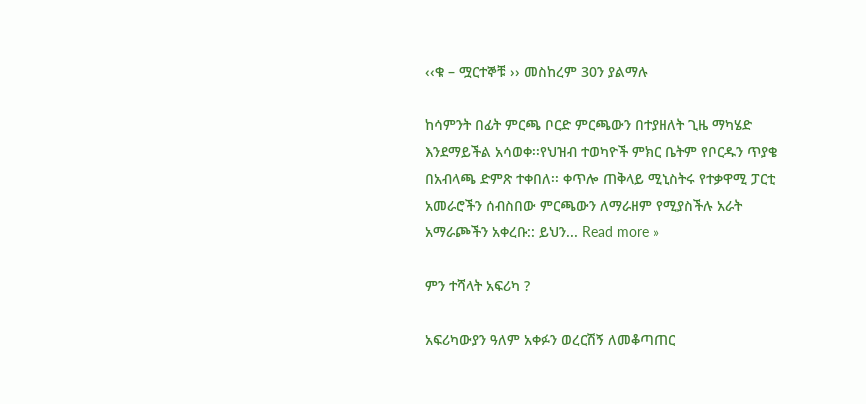‹‹ቁ – ሟርተኞቹ ›› መስከረም 30ን ያልማሉ

ከሳምንት በፊት ምርጫ ቦርድ ምርጫውን በተያዘለት ጊዜ ማካሄድ እንደማይችል አሳወቀ፡፡የህዝብ ተወካዮች ምክር ቤትም የቦርዱን ጥያቄ በአብላጫ ድምጽ ተቀበለ፡፡ ቀጥሎ ጠቅላይ ሚኒስትሩ የተቃዋሚ ፓርቲ አመራሮችን ሰብስበው ምርጫውን ለማራዘም የሚያስችሉ አራት አማራጮችን አቀረቡ:: ይህን... Read more »

ምን ተሻላት አፍሪካ ?

አፍሪካውያን ዓለም አቀፉን ወረርሽኝ ለመቆጣጠር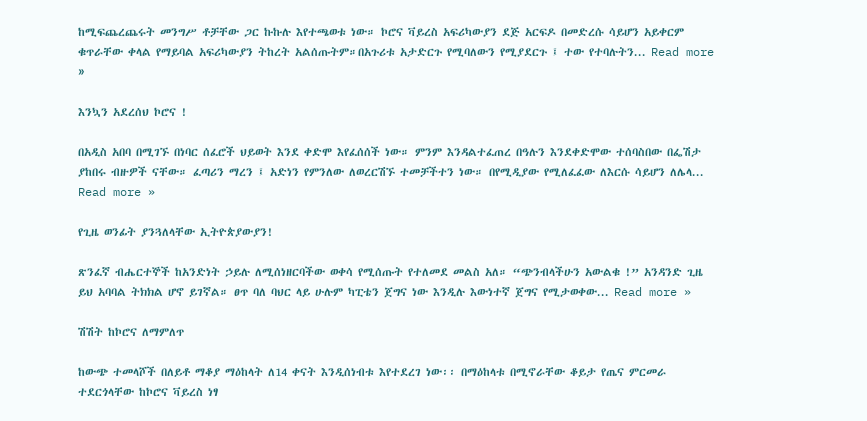ከሚፍጨረጨሩት መንግሥ ቶቻቸው ጋር ኩኩሉ እየተጫወቱ ነው። ኮሮና ቫይረስ አፍሪካውያን ደጅ አርፍዶ በመድረሱ ሳይሆን አይቀርም ቁጥራቸው ቀላል የማይባል አፍሪካውያን ትከረት አልሰጡትም።በአጉሪቱ አታድርጉ የሚባለውን የሚያደርጉ ፤ ተው የተባሉትን... Read more »

እንኳን አደረሰህ ኮሮና !

በአዲስ አበባ በሚገኙ በነባር ሰፈሮች ህይወት እንደ ቀድሞ እየፈሰሰች ነው። ምንም እንዳልተፈጠረ በዓሉን እንደቀድሞው ተሰባስበው በፌሽታ ያከበሩ ብዙዎች ናቸው። ፈጣሪን ማረን ፤ አድነን የምንለው ለወረርሽኙ ተመቻችተን ነው። በየሚዲያው የሚለፈፈው ለእርሱ ሳይሆን ለሌላ... Read more »

የጊዜ ወንፊት ያንጓለላቸው ኢትዮጵያውያን!

ጽንፈኛ ብሔርተኞች ከአንድነት ኃይሉ ለሚሰነዘርባችው ወቀሳ የሚሰጡት የተለመደ መልስ አለ። “ጭንብላችሁን አውልቁ !” አንዳንድ ጊዜ ይህ አባባል ትክክል ሆኖ ይገኛል። ፀጥ ባለ ባህር ላይ ሁሉም ካፒቴን ጀግና ነው እንዲሉ እውነተኛ ጀግና የሚታወቀው... Read more »

ሽሽት ከኮሮና ለማምለጥ

ከውጭ ተመላሾች በለይቶ ማቆያ ማዕከላት ለ14 ቀናት እንዲሰነብቱ እየተደረገ ነው፡፡ በማዕከላቱ በሚኖራቸው ቆይታ የጤና ምርመራ ተደርጎላቸው ከኮሮና ቫይረስ ነፃ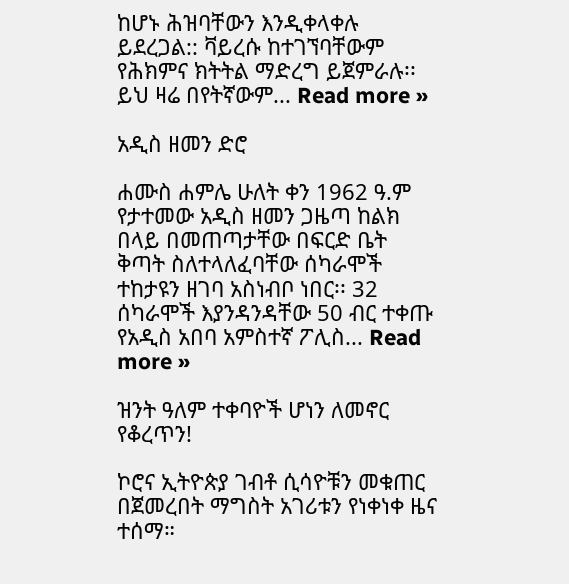ከሆኑ ሕዝባቸውን እንዲቀላቀሉ ይደረጋል:: ቫይረሱ ከተገኘባቸውም የሕክምና ክትትል ማድረግ ይጀምራሉ፡፡ ይህ ዛሬ በየትኛውም... Read more »

አዲስ ዘመን ድሮ

ሐሙስ ሐምሌ ሁለት ቀን 1962 ዓ.ም የታተመው አዲስ ዘመን ጋዜጣ ከልክ በላይ በመጠጣታቸው በፍርድ ቤት ቅጣት ስለተላለፈባቸው ሰካራሞች ተከታዩን ዘገባ አስነብቦ ነበር፡፡ 32 ሰካራሞች እያንዳንዳቸው 50 ብር ተቀጡ የአዲስ አበባ አምስተኛ ፖሊስ... Read more »

ዝንት ዓለም ተቀባዮች ሆነን ለመኖር የቆረጥን!

ኮሮና ኢትዮጵያ ገብቶ ሲሳዮቹን መቁጠር በጀመረበት ማግስት አገሪቱን የነቀነቀ ዜና ተሰማ።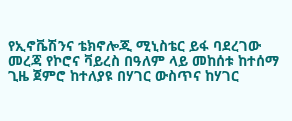የኢኖቬሽንና ቴክኖሎጂ ሚኒስቴር ይፋ ባደረገው መረጃ የኮሮና ቫይረስ በዓለም ላይ መከሰቱ ከተሰማ ጊዜ ጀምሮ ከተለያዩ በሃገር ውስጥና ከሃገር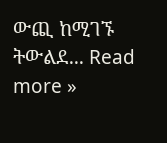ውጪ ከሚገኙ ትውልደ... Read more »